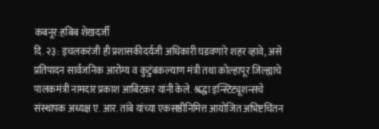कबनूर:हबिब शेखदर्जी
दि. २३: इचलकरंजी ही प्रशासकीदर्यजी अधिकारी घडवणारे शहर व्हावे, असे प्रतिपादन सार्वजनिक आरोग्य व कुटुंबकल्याण मंत्री तथा कोल्हापूर जिल्ह्याचे पालकमंत्री नामदार प्रकाश आबिटकर यांनी केले. श्रद्धा इन्स्टिट्यूशन्सचे संस्थापक अध्यक्ष ए. आर. तांबे यांच्या एकसष्ठीनिमित्त आयोजित अभिष्टचिंतन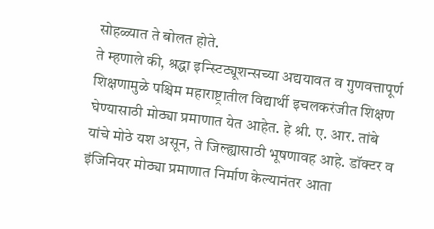सोहळ्यात ते बोलत होते.
ते म्हणाले की, श्रद्धा इन्स्टिट्यूशन्सच्या अद्ययावत व गुणवत्तापूर्ण शिक्षणामुळे पश्चिम महाराष्ट्रातील विद्यार्थी इचलकरंजीत शिक्षण घेण्यासाठी मोठ्या प्रमाणात येत आहेत. हे श्री. ए. आर. तांबे यांचे मोठे यश असून, ते जिल्ह्यासाठी भूषणावह आहे. डॉक्टर व इंजिनियर मोठ्या प्रमाणात निर्माण केल्यानंतर आता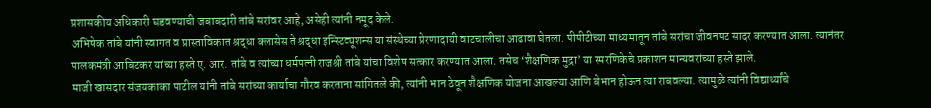प्रशासकीय अधिकारी घडवण्याची जबाबदारी तांबे सरांवर आहे, असेही त्यांनी नमूद केले.
अभिषेक तांबे यांनी स्वागत व प्रास्ताविकात श्रद्धा क्लासेस ते श्रद्धा इन्स्टिट्यूशन्स या संस्थेच्या प्रेरणादायी वाटचालीचा आढावा घेतला. पीपीटीच्या माध्यमातून तांबे सरांचा जीवनपट सादर करण्यात आला. त्यानंतर पालकमंत्री आबिटकर यांच्या हस्ते ए. आर. तांबे व त्यांच्या धर्मपत्नी राजश्री तांबे यांचा विशेष सत्कार करण्यात आला. तसेच ‘शैक्षणिक मुद्रा’ या स्मरणिकेचे प्रकाशन मान्यवरांच्या हस्ते झाले.
माजी खासदार संजयकाका पाटील यांनी तांबे सरांच्या कार्याचा गौरव करताना सांगितले की, त्यांनी भान ठेवून शैक्षणिक योजना आखल्या आणि बेभान होऊन त्या राबवल्या. त्यामुळे त्यांनी विद्यार्थ्यांचे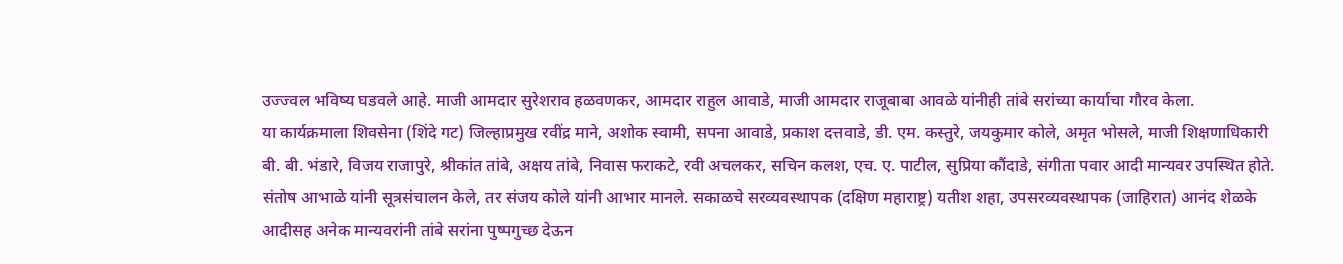उज्ज्वल भविष्य घडवले आहे. माजी आमदार सुरेशराव हळवणकर, आमदार राहुल आवाडे, माजी आमदार राजूबाबा आवळे यांनीही तांबे सरांच्या कार्याचा गौरव केला.
या कार्यक्रमाला शिवसेना (शिंदे गट) जिल्हाप्रमुख रवींद्र माने, अशोक स्वामी, सपना आवाडे, प्रकाश दत्तवाडे, डी. एम. कस्तुरे, जयकुमार कोले, अमृत भोसले, माजी शिक्षणाधिकारी बी. बी. भंडारे, विजय राजापुरे, श्रीकांत तांबे, अक्षय तांबे, निवास फराकटे, रवी अचलकर, सचिन कलश, एच. ए. पाटील, सुप्रिया कौंदाडे, संगीता पवार आदी मान्यवर उपस्थित होते.
संतोष आभाळे यांनी सूत्रसंचालन केले, तर संजय कोले यांनी आभार मानले. सकाळचे सरव्यवस्थापक (दक्षिण महाराष्ट्र) यतीश शहा, उपसरव्यवस्थापक (जाहिरात) आनंद शेळके आदीसह अनेक मान्यवरांनी तांबे सरांना पुष्पगुच्छ देऊन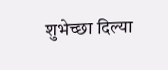शुभेच्छा दिल्या